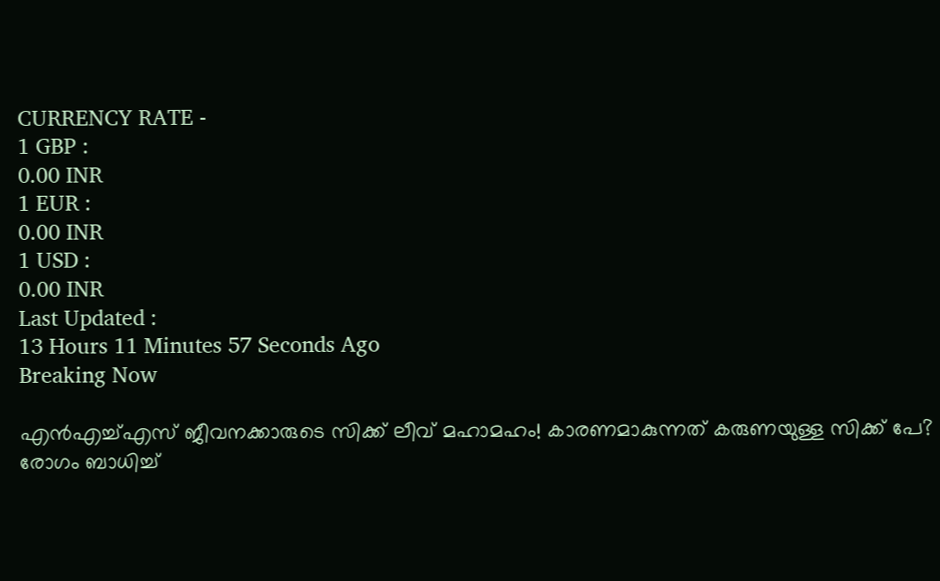CURRENCY RATE -
1 GBP :
0.00 INR
1 EUR :
0.00 INR
1 USD :
0.00 INR
Last Updated :
13 Hours 11 Minutes 57 Seconds Ago
Breaking Now

എന്‍എച്ച്എസ് ജീവനക്കാരുടെ സിക്ക് ലീവ് മഹാമഹം! കാരണമാകുന്നത് കരുണയുള്ള സിക്ക് പേ? രോഗം ബാധിച്ച്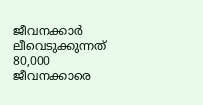ജീവനക്കാര്‍ ലീവെടുക്കുന്നത് 80,000 ജീവനക്കാരെ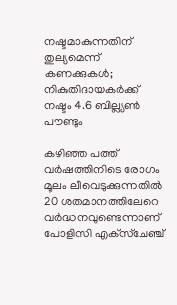നഷ്ടമാകുന്നതിന് തുല്യമെന്ന് കണക്കുകള്‍; നികുതിദായകര്‍ക്ക് നഷ്ടം 4.6 ബില്ല്യണ്‍ പൗണ്ടും

കഴിഞ്ഞ പത്ത് വര്‍ഷത്തിനിടെ രോഗം മൂലം ലീവെടുക്കുന്നതില്‍ 20 ശതമാനത്തിലേറെ വര്‍ദ്ധനവുണ്ടെന്നാണ് പോളിസി എക്‌സ്‌ചേഞ്ച്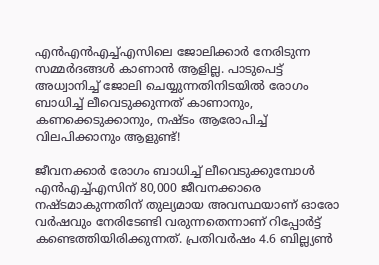എന്‍എന്‍എച്ച്എസിലെ ജോലിക്കാര്‍ നേരിടുന്ന സമ്മര്‍ദങ്ങള്‍ കാണാന്‍ ആളില്ല. പാടുപെട്ട് അധ്വാനിച്ച് ജോലി ചെയ്യുന്നതിനിടയില്‍ രോഗം ബാധിച്ച് ലീവെടുക്കുന്നത് കാണാനും, കണക്കെടുക്കാനും, നഷ്ടം ആരോപിച്ച് വിലപിക്കാനും ആളുണ്ട്!

ജീവനക്കാര്‍ രോഗം ബാധിച്ച് ലീവെടുക്കുമ്പോള്‍ എന്‍എച്ച്എസിന് 80,000 ജീവനക്കാരെ നഷ്ടമാകുന്നതിന് തുല്യമായ അവസ്ഥയാണ് ഓരോ വര്‍ഷവും നേരിടേണ്ടി വരുന്നതെന്നാണ് റിപ്പോര്‍ട്ട് കണ്ടെത്തിയിരിക്കുന്നത്. പ്രതിവര്‍ഷം 4.6 ബില്ല്യണ്‍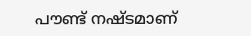പൗണ്ട് നഷ്ടമാണ്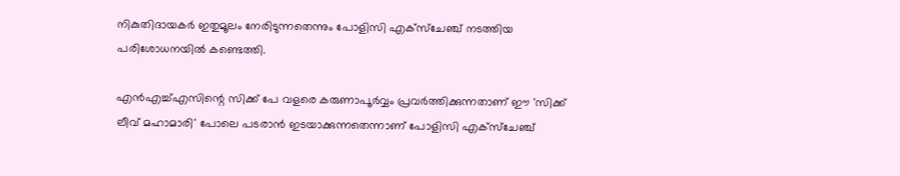നികുതിദായകര്‍ ഇതുമൂലം നേരിടുന്നതെന്നും പോളിസി എക്‌സ്‌ചേഞ്ച് നടത്തിയ പരിശോധനയില്‍ കണ്ടെത്തി.

എന്‍എച്ച്എസിന്റെ സിക്ക് പേ വളരെ കരുണാപൂര്‍വ്വം പ്രവര്‍ത്തിക്കുന്നതാണ് ഈ 'സിക്ക് ലീവ് മഹാമാരി' പോലെ പടരാന്‍ ഇടയാക്കുന്നതെന്നാണ് പോളിസി എക്‌സ്‌ചേഞ്ച്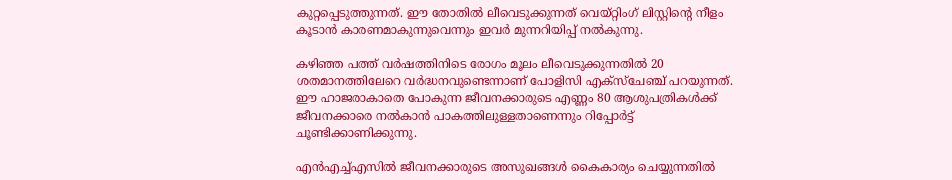കുറ്റപ്പെടുത്തുന്നത്. ഈ തോതില്‍ ലീവെടുക്കുന്നത് വെയ്റ്റിംഗ് ലിസ്റ്റിന്റെ നീളം കൂടാന്‍ കാരണമാകുന്നുവെന്നും ഇവര്‍ മുന്നറിയിപ്പ് നല്‍കുന്നു.

കഴിഞ്ഞ പത്ത് വര്‍ഷത്തിനിടെ രോഗം മൂലം ലീവെടുക്കുന്നതില്‍ 20 ശതമാനത്തിലേറെ വര്‍ദ്ധനവുണ്ടെന്നാണ് പോളിസി എക്‌സ്‌ചേഞ്ച് പറയുന്നത്. ഈ ഹാജരാകാതെ പോകുന്ന ജീവനക്കാരുടെ എണ്ണം 80 ആശുപത്രികള്‍ക്ക് ജീവനക്കാരെ നല്‍കാന്‍ പാകത്തിലുള്ളതാണെന്നും റിപ്പോര്‍ട്ട് ചൂണ്ടിക്കാണിക്കുന്നു.

എന്‍എച്ച്എസില്‍ ജീവനക്കാരുടെ അസുഖങ്ങള്‍ കൈകാര്യം ചെയ്യുന്നതില്‍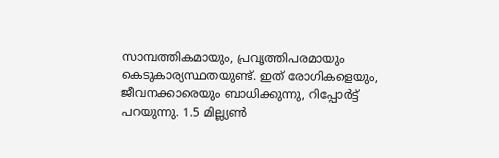സാമ്പത്തികമായും, പ്രവൃത്തിപരമായും കെടുകാര്യസ്ഥതയുണ്ട്. ഇത് രോഗികളെയും, ജീവനക്കാരെയും ബാധിക്കുന്നു, റിപ്പോര്‍ട്ട് പറയുന്നു. 1.5 മില്ല്യണ്‍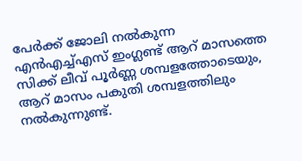പേര്‍ക്ക് ജോലി നല്‍കുന്ന എന്‍എച്ച്എസ് ഇംഗ്ലണ്ട് ആറ് മാസത്തെ സിക്ക് ലീവ് പൂര്‍ണ്ണ ശമ്പളത്തോടെയും, ആറ് മാസം പകുതി ശമ്പളത്തിലും നല്‍കുന്നുണ്ട്.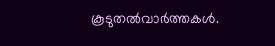കൂടുതല്‍വാര്‍ത്തകള്‍.